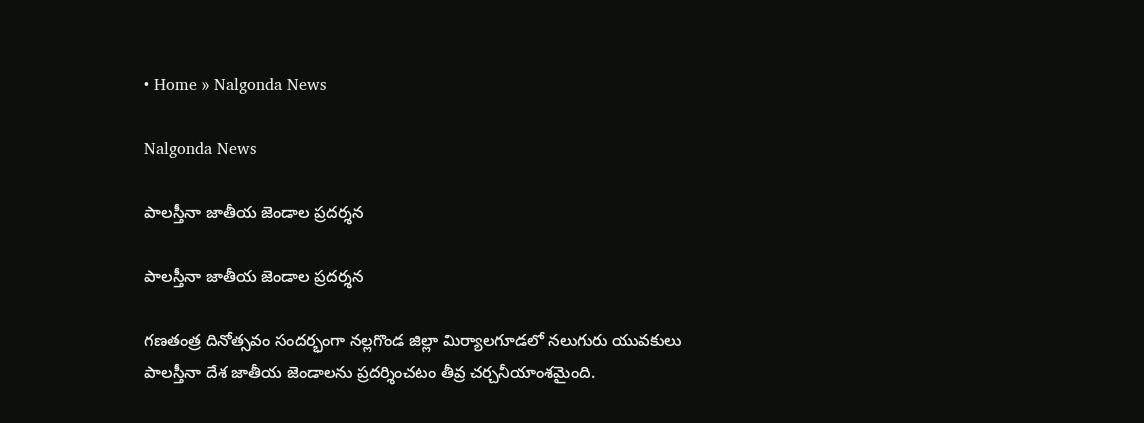• Home » Nalgonda News

Nalgonda News

పాలస్తీనా జాతీయ జెండాల ప్రదర్శన

పాలస్తీనా జాతీయ జెండాల ప్రదర్శన

గణతంత్ర దినోత్సవం సందర్భంగా నల్లగొండ జిల్లా మిర్యాలగూడలో నలుగురు యువకులు పాలస్తీనా దేశ జాతీయ జెండాలను ప్రదర్శించటం తీవ్ర చర్చనీయాంశమైంది.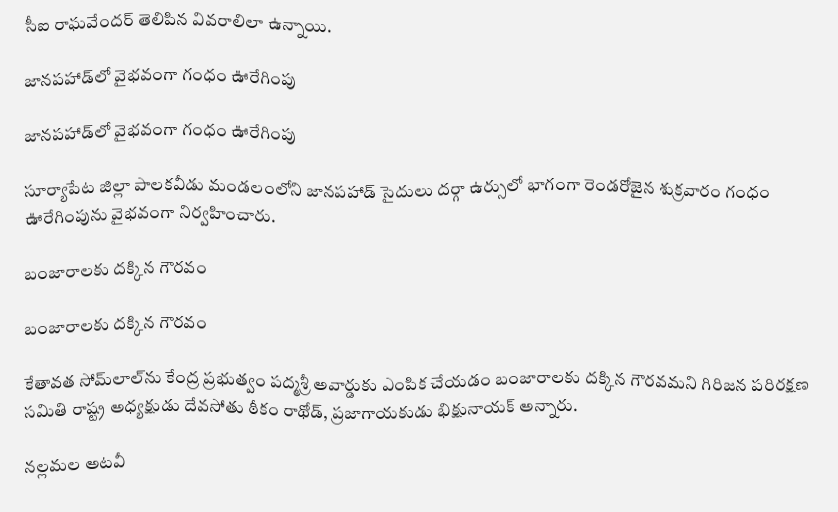సీఐ రాఘవేందర్‌ తెలిపిన వివరాలిలా ఉన్నాయి.

జానపహాడ్‌లో వైభవంగా గంధం ఊరేగింపు

జానపహాడ్‌లో వైభవంగా గంధం ఊరేగింపు

సూర్యాపేట జిల్లా పాలకవీడు మండలంలోని జానపహాడ్‌ సైదులు దర్గా ఉర్సులో భాగంగా రెండరోజైన శుక్రవారం గంధం ఊరేగింపును వైభవంగా నిర్వహించారు.

బంజారాలకు దక్కిన గౌరవం

బంజారాలకు దక్కిన గౌరవం

కేతావత సోమ్‌లాల్‌ను కేంద్ర ప్రభుత్వం పద్మశ్రీ అవార్డుకు ఎంపిక చేయడం బంజారాలకు దక్కిన గౌరవమని గిరిజన పరిరక్షణ సమితి రాష్ట్ర అధ్యక్షుడు దేవసోతు ఠీకం రాథోడ్‌, ప్రజాగాయకుడు భిక్షునాయక్‌ అన్నారు.

నల్లమల అటవీ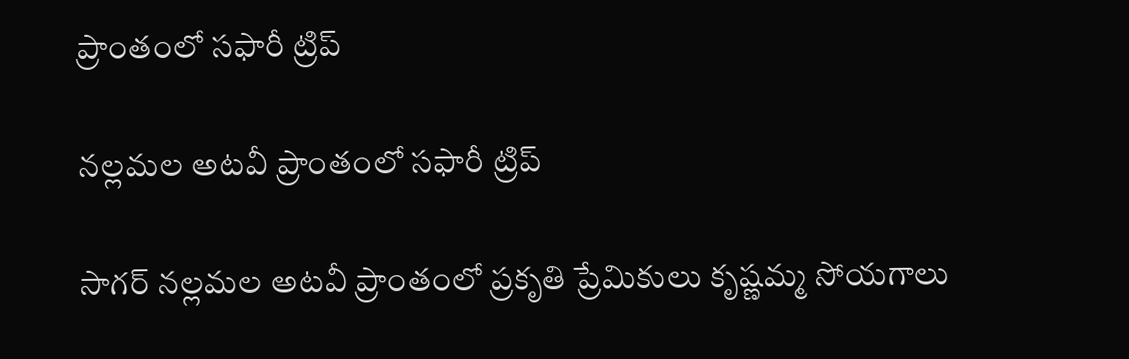ప్రాంతంలో సఫారీ ట్రిప్‌

నల్లమల అటవీ ప్రాంతంలో సఫారీ ట్రిప్‌

సాగర్‌ నల్లమల అటవీ ప్రాంతంలో ప్రకృతి ప్రేమికులు కృష్ణమ్మ సోయగాలు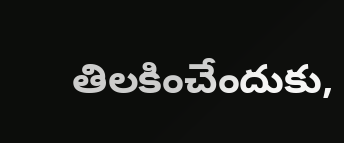తిలకించేందుకు,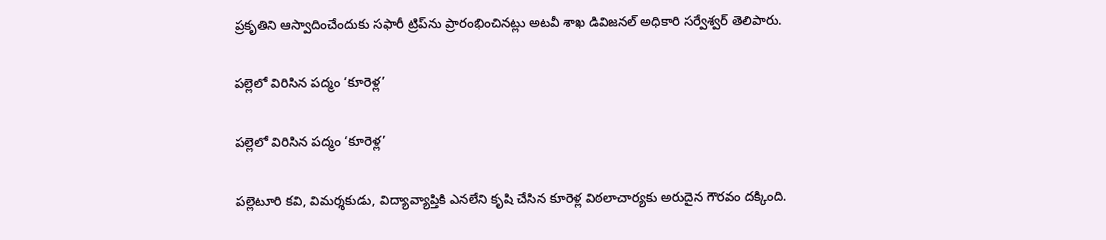ప్రకృతిని ఆస్వాదించేందుకు సఫారీ ట్రిప్‌ను ప్రారంభించినట్లు అటవీ శాఖ డివిజనల్‌ అధికారి సర్వేశ్వర్‌ తెలిపారు.

పల్లెలో విరిసిన పద్మం ‘కూరెళ్ల’

పల్లెలో విరిసిన పద్మం ‘కూరెళ్ల’

పల్లెటూరి కవి, విమర్శకుడు, విద్యావ్యాప్తికి ఎనలేని కృషి చేసిన కూరెళ్ల విఠలాచార్యకు అరుదైన గౌరవం దక్కింది.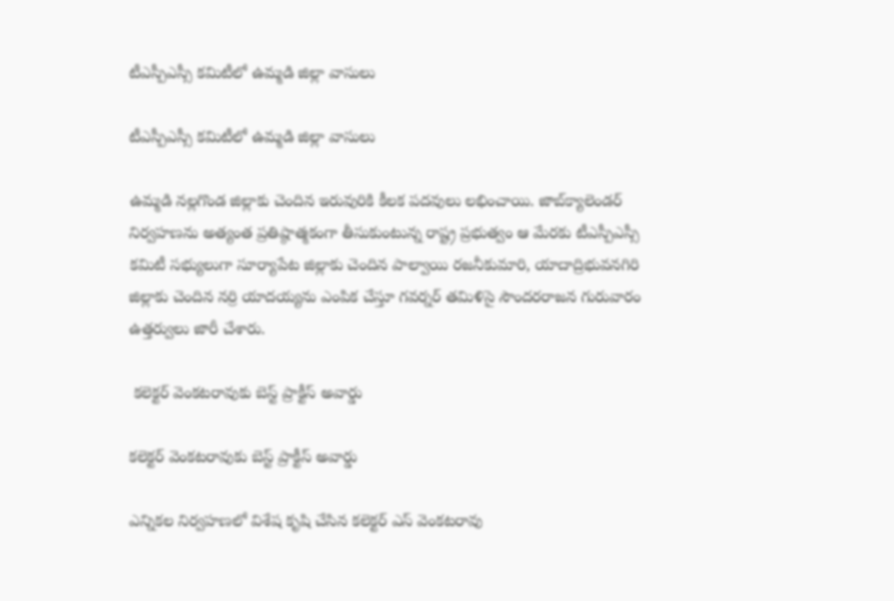టీఎస్పీఎస్సీ కమిటీలో ఉమ్మడి జిల్లా వాసులు

టీఎస్పీఎస్సీ కమిటీలో ఉమ్మడి జిల్లా వాసులు

ఉమ్మడి నల్లగొండ జిల్లాకు చెందిన ఇరువురికి కీలక పదవులు లభించాయి. జాబ్‌క్యాలెండర్‌ నిర్వహణను అత్యంత ప్రతిష్ఠాత్మకంగా తీసుకుంటున్న రాష్ట్ర ప్రభుత్వం ఆ మేరకు టీఎస్పీఎస్సీ కమిటీ సభ్యులుగా సూర్యాపేట జిల్లాకు చెందిన పాల్వాయి రజనీకుమారి, యాదాద్రిభువనగిరి జిల్లాకు చెందిన నర్రి యాదయ్యను ఎంపిక చేస్తూ గవర్నర్‌ తమిళిసై సౌందరరాజన గురువారం ఉత్తర్వులు జారీ చేశారు.

 కలెక్టర్‌ వెంకటరావుకు బెస్ట్‌ ప్రాక్టీస్‌ అవార్డు

కలెక్టర్‌ వెంకటరావుకు బెస్ట్‌ ప్రాక్టీస్‌ అవార్డు

ఎన్నికల నిర్వహణలో విశేష కృషి చేసిన కలెక్టర్‌ ఎస్‌ వెంకటరావు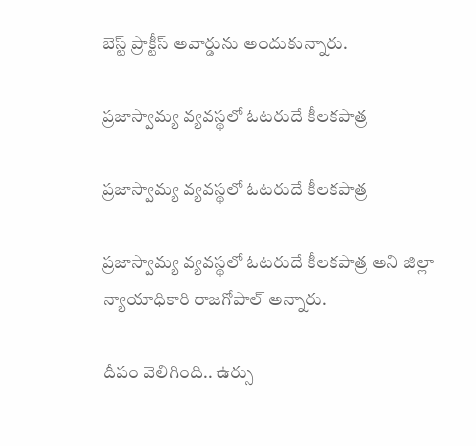బెస్ట్‌ ప్రాక్టీస్‌ అవార్డును అందుకున్నారు.

ప్రజాస్వామ్య వ్యవస్థలో ఓటరుదే కీలకపాత్ర

ప్రజాస్వామ్య వ్యవస్థలో ఓటరుదే కీలకపాత్ర

ప్రజాస్వామ్య వ్యవస్థలో ఓటరుదే కీలకపాత్ర అని జిల్లా న్యాయాధికారి రాజగోపాల్‌ అన్నారు.

దీపం వెలిగింది.. ఉర్సు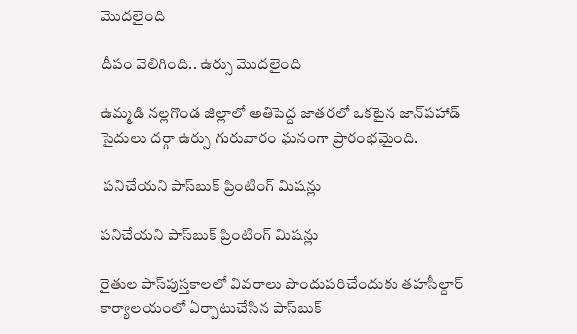మొదలైంది

దీపం వెలిగింది.. ఉర్సు మొదలైంది

ఉమ్మడి నల్లగొండ జిల్లాలో అతిపెద్ద జాతరలో ఒకటైన జాన్‌పహాడ్‌ సైదులు దర్గా ఉర్సు గురువారం ఘనంగా ప్రారంభమైంది.

 పనిచేయని పాస్‌బుక్‌ ప్రింటింగ్‌ మిషన్లు

పనిచేయని పాస్‌బుక్‌ ప్రింటింగ్‌ మిషన్లు

రైతుల పాస్‌పుస్తకాలలో వివరాలు పొందుపరిచేందుకు తహసీల్దార్‌ కార్యాలయంలో ఏర్పాటుచేసిన పాస్‌బుక్‌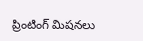ప్రింటింగ్‌ మిషనలు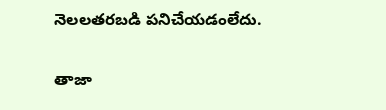నెలలతరబడి పనిచేయడంలేదు.

తాజా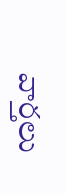వార్తలు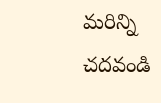మరిన్ని చదవండి